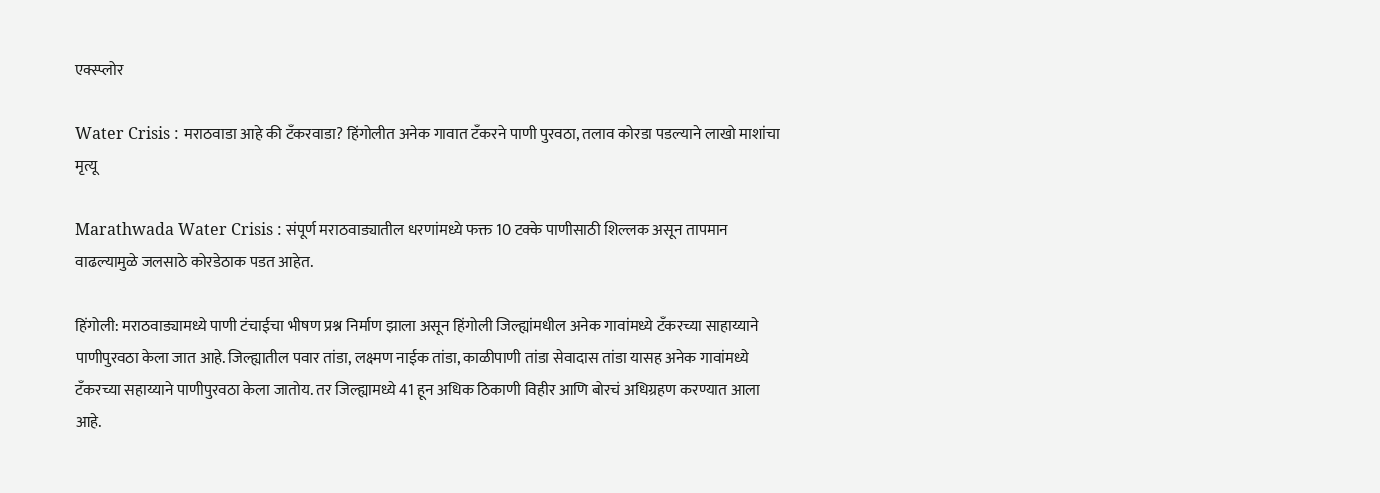एक्स्प्लोर

Water Crisis : मराठवाडा आहे की टँकरवाडा? हिंगोलीत अनेक गावात टँकरने पाणी पुरवठा, तलाव कोरडा पडल्याने लाखो माशांचा मृत्यू

Marathwada Water Crisis : संपूर्ण मराठवाड्यातील धरणांमध्ये फक्त 10 टक्के पाणीसाठी शिल्लक असून तापमान वाढल्यामुळे जलसाठे कोरडेठाक पडत आहेत.

हिंगोली: मराठवाड्यामध्ये पाणी टंचाईचा भीषण प्रश्न निर्माण झाला असून हिंगोली जिल्ह्यांमधील अनेक गावांमध्ये टँकरच्या साहाय्याने पाणीपुरवठा केला जात आहे. जिल्ह्यातील पवार तांडा, लक्ष्मण नाईक तांडा, काळीपाणी तांडा सेवादास तांडा यासह अनेक गावांमध्ये टँकरच्या सहाय्याने पाणीपुरवठा केला जातोय. तर जिल्ह्यामध्ये 41 हून अधिक ठिकाणी विहीर आणि बोरचं अधिग्रहण करण्यात आला आहे.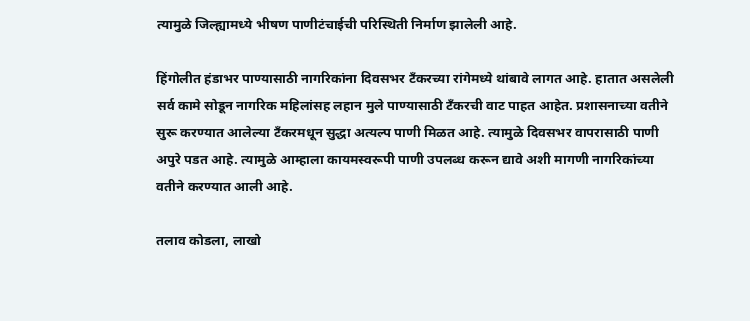त्यामुळे जिल्ह्यामध्ये भीषण पाणीटंचाईची परिस्थिती निर्माण झालेली आहे.

हिंगोलीत हंडाभर पाण्यासाठी नागरिकांना दिवसभर टँकरच्या रांगेमध्ये थांबावे लागत आहे. हातात असलेली सर्व कामे सोडून नागरिक महिलांसह लहान मुले पाण्यासाठी टँकरची वाट पाहत आहेत. प्रशासनाच्या वतीने सुरू करण्यात आलेल्या टँकरमधून सुद्धा अत्यल्प पाणी मिळत आहे. त्यामुळे दिवसभर वापरासाठी पाणी अपुरे पडत आहे. त्यामुळे आम्हाला कायमस्वरूपी पाणी उपलब्ध करून द्यावे अशी मागणी नागरिकांच्या वतीने करण्यात आली आहे.

तलाव कोडला, लाखो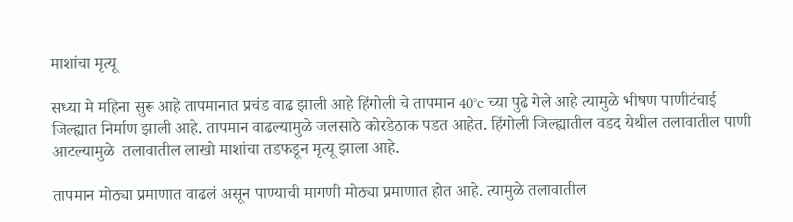माशांचा मृत्यू

सध्या मे महिना सुरू आहे तापमानात प्रचंड वाढ झाली आहे हिंगोली चे तापमान 40°c च्या पुढे गेले आहे त्यामुळे भीषण पाणीटंचाई जिल्ह्यात निर्माण झाली आहे. तापमान वाढल्यामुळे जलसाठे कोरडेठाक पडत आहेत. हिंगोली जिल्ह्यातील वडद येथील तलावातील पाणी आटल्यामुळे  तलावातील लाखो माशांचा तडफडून मृत्यू झाला आहे.

तापमान मोठ्या प्रमाणात वाढलं असून पाण्याची मागणी मोठ्या प्रमाणात होत आहे. त्यामुळे तलावातील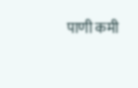पाणी कमी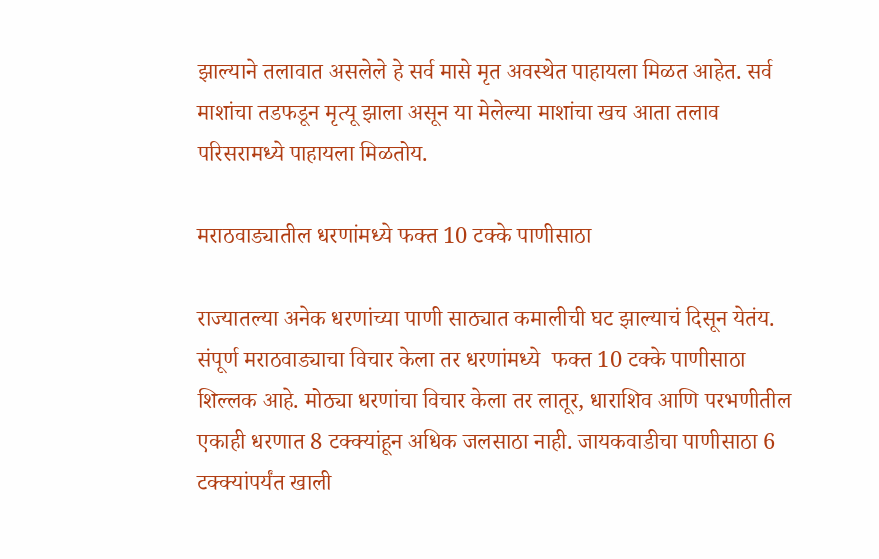झाल्याने तलावात असलेले हे सर्व मासे मृत अवस्थेत पाहायला मिळत आहेत. सर्व माशांचा तडफडून मृत्यू झाला असून या मेलेल्या माशांचा खच आता तलाव परिसरामध्ये पाहायला मिळतोय.

मराठवाड्यातील धरणांमध्ये फक्त 10 टक्के पाणीसाठा

राज्यातल्या अनेक धरणांच्या पाणी साठ्यात कमालीची घट झाल्याचं दिसून येतंय. संपूर्ण मराठवाड्याचा विचार केला तर धरणांमध्ये  फक्त 10 टक्के पाणीसाठा शिल्लक आहे. मोठ्या धरणांचा विचार केला तर लातूर, धाराशिव आणि परभणीतील एकाही धरणात 8 टक्क्यांहून अधिक जलसाठा नाही. जायकवाडीचा पाणीसाठा 6 टक्क्यांपर्यंत खाली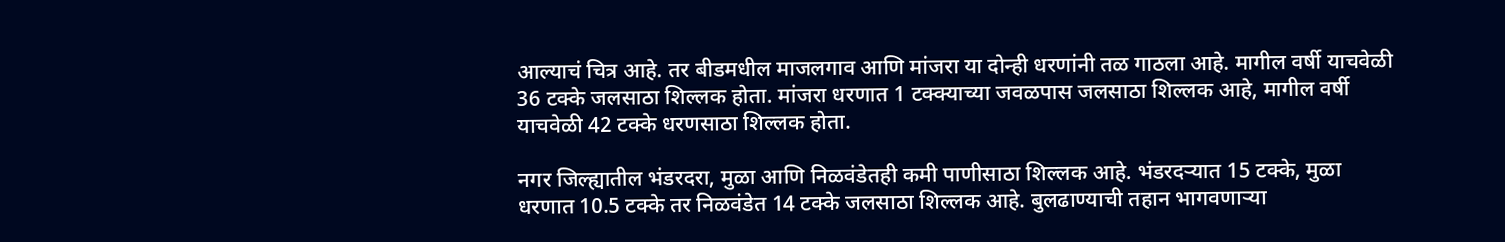आल्याचं चित्र आहे. तर बीडमधील माजलगाव आणि मांजरा या दोन्ही धरणांनी तळ गाठला आहे. मागील वर्षी याचवेळी 36 टक्के जलसाठा शिल्लक होता. मांजरा धरणात 1 टक्क्याच्या जवळपास जलसाठा शिल्लक आहे, मागील वर्षी याचवेळी 42 टक्के धरणसाठा शिल्लक होता.

नगर जिल्ह्यातील भंडरदरा, मुळा आणि निळवंडेतही कमी पाणीसाठा शिल्लक आहे. भंडरदऱ्यात 15 टक्के, मुळा धरणात 10.5 टक्के तर निळवंडेत 14 टक्के जलसाठा शिल्लक आहे. बुलढाण्याची तहान भागवणाऱ्या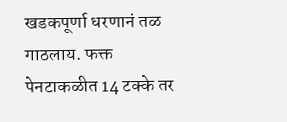खडकपूर्णा धरणानं तळ गाठलाय. फक्त पेनटाकळीत 14 टक्के तर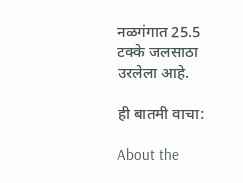नळगंगात 25.5 टक्के जलसाठा उरलेला आहे.

ही बातमी वाचा:

About the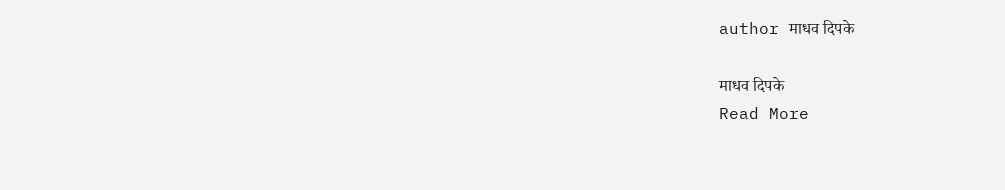author माधव दिपके

माधव दिपके
Read More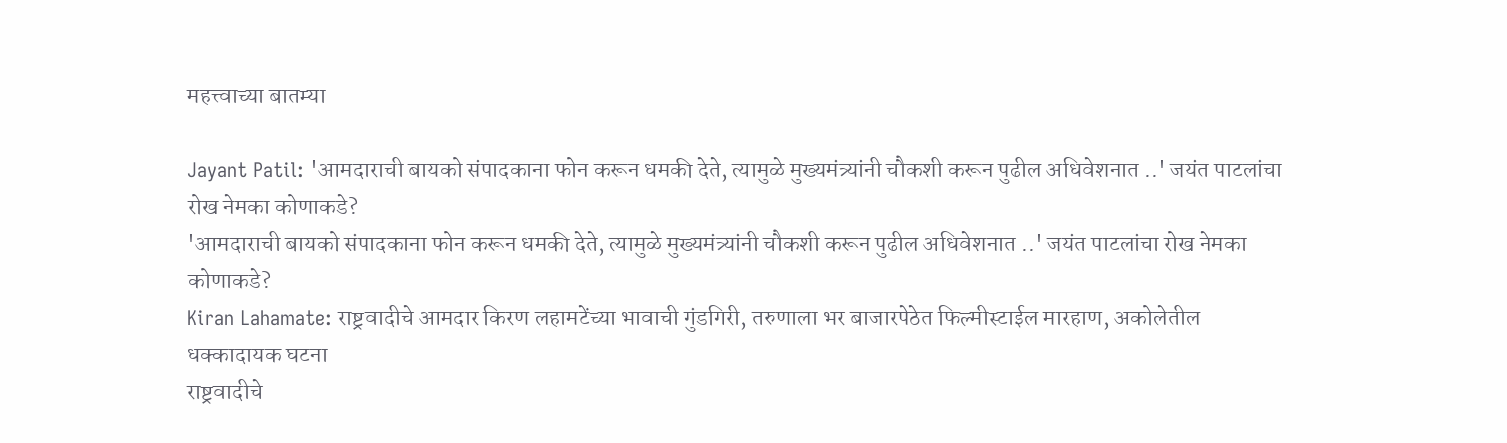महत्त्वाच्या बातम्या

Jayant Patil: 'आमदाराची बायको संपादकाना फोन करून धमकी देते, त्यामुळे मुख्यमंत्र्यांनी चौकशी करून पुढील अधिवेशनात ..' जयंत पाटलांचा रोख नेमका कोणाकडे?
'आमदाराची बायको संपादकाना फोन करून धमकी देते, त्यामुळे मुख्यमंत्र्यांनी चौकशी करून पुढील अधिवेशनात ..' जयंत पाटलांचा रोख नेमका कोणाकडे?
Kiran Lahamate: राष्ट्रवादीचे आमदार किरण लहामटेंच्या भावाची गुंडगिरी, तरुणाला भर बाजारपेठेत फिल्मीस्टाईल मारहाण, अकोलेतील धक्कादायक घटना
राष्ट्रवादीचे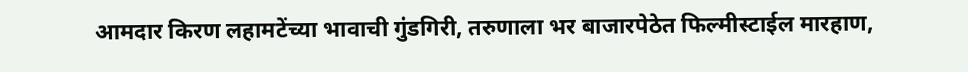आमदार किरण लहामटेंच्या भावाची गुंडगिरी, तरुणाला भर बाजारपेठेत फिल्मीस्टाईल मारहाण,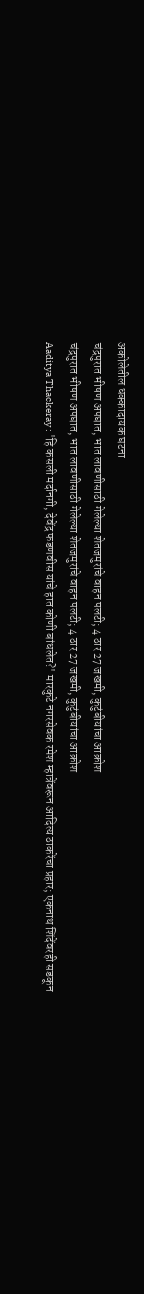अकोलेतील धक्कादायक घटना
चंद्रपुरात भीषण अपघात, भात लावणीसाठी गेलेल्या शेतजमुरांचे वाहन पलटी; 4 ठार 27 जखमी, कुटुंबीयांचा आक्रोश
चंद्रपुरात भीषण अपघात, भात लावणीसाठी गेलेल्या शेतजमुरांचे वाहन पलटी; 4 ठार 27 जखमी, कुटुंबीयांचा आक्रोश
Aaditya Thackeray : 'हि कसली मर्दानगी, देवेंद्र फडणवीस यांचे हात कोणी बांधलेत?' मारकुटे नगरसेवक रमेश म्हात्रेंवरून आदित्य ठाकरेंचा प्रहार; एकनाथ शिंदेंवरही सडकून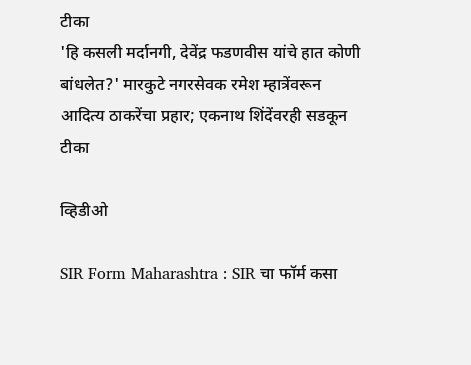टीका
'हि कसली मर्दानगी, देवेंद्र फडणवीस यांचे हात कोणी बांधलेत?' मारकुटे नगरसेवक रमेश म्हात्रेंवरून आदित्य ठाकरेंचा प्रहार; एकनाथ शिंदेंवरही सडकून टीका

व्हिडीओ

SIR Form Maharashtra : SIR चा फॉर्म कसा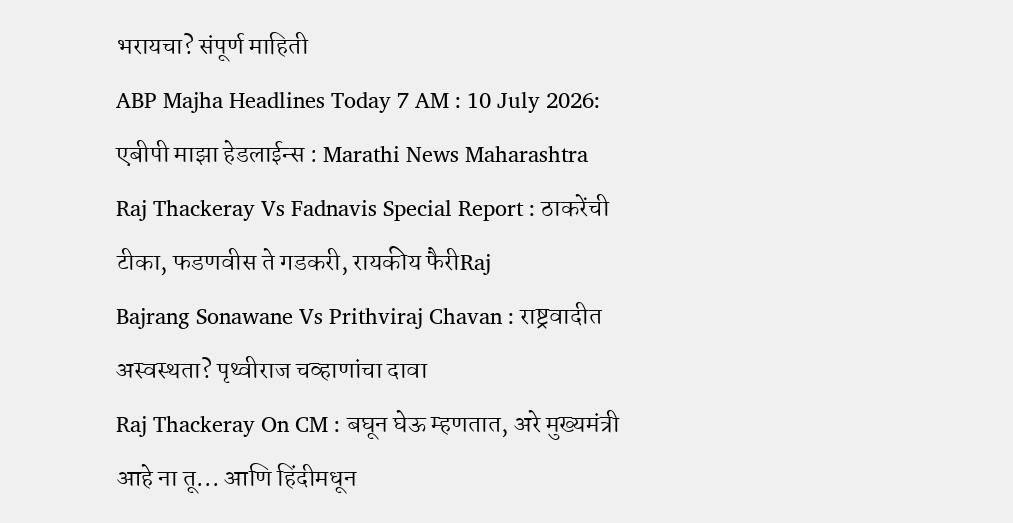भरायचा? संपूर्ण माहिती
ABP Majha Headlines Today 7 AM : 10 July 2026: एबीपी माझा हेडलाईन्स : Marathi News Maharashtra
Raj Thackeray Vs Fadnavis Special Report : ठाकरेंची टीका, फडणवीस ते गडकरी, रायकीय फैरीRaj
Bajrang Sonawane Vs Prithviraj Chavan : राष्ट्रवादीत अस्वस्थता? पृथ्वीराज चव्हाणांचा दावा
Raj Thackeray On CM : बघून घेऊ म्हणतात, अरे मुख्यमंत्री आहे ना तू... आणि हिंदीमधून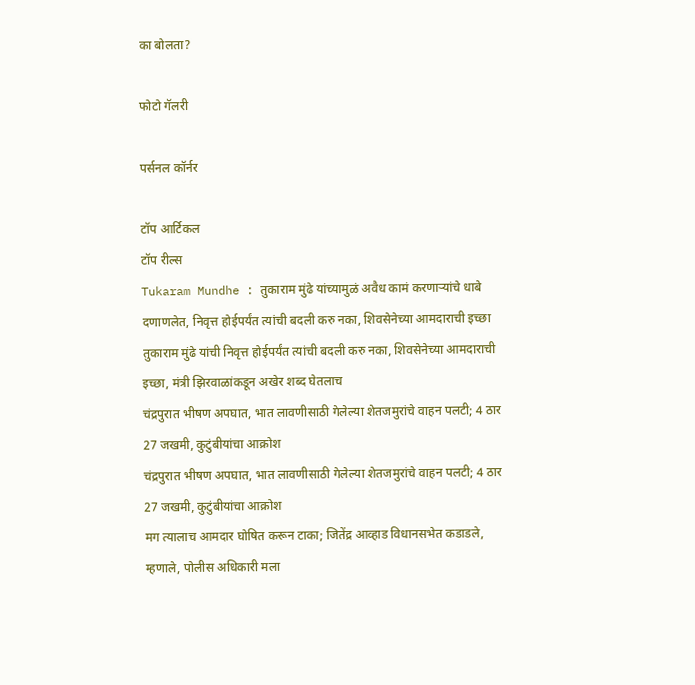का बोलता?

फोटो गॅलरी

पर्सनल कॉर्नर

टॉप आर्टिकल
टॉप रील्स
Tukaram Mundhe : तुकाराम मुंढे यांच्यामुळं अवैध कामं करणाऱ्यांचे धाबे दणाणलेत, निवृत्त होईपर्यंत त्यांची बदली करु नका, शिवसेनेच्या आमदाराची इच्छा
तुकाराम मुंढे यांची निवृत्त होईपर्यंत त्यांची बदली करु नका, शिवसेनेच्या आमदाराची इच्छा, मंत्री झिरवाळांकडून अखेर शब्द घेतलाच
चंद्रपुरात भीषण अपघात, भात लावणीसाठी गेलेल्या शेतजमुरांचे वाहन पलटी; 4 ठार 27 जखमी, कुटुंबीयांचा आक्रोश
चंद्रपुरात भीषण अपघात, भात लावणीसाठी गेलेल्या शेतजमुरांचे वाहन पलटी; 4 ठार 27 जखमी, कुटुंबीयांचा आक्रोश
मग त्यालाच आमदार घोषित करून टाका; जितेंद्र आव्हाड विधानसभेत कडाडले, म्हणाले, पोलीस अधिकारी मला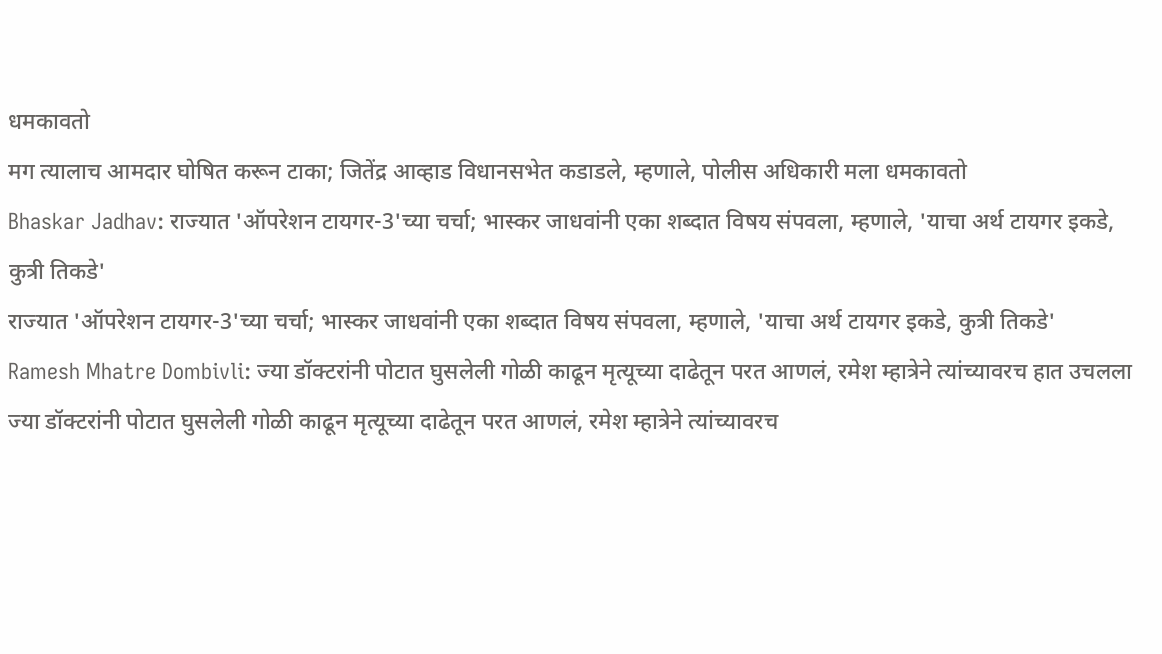धमकावतो
मग त्यालाच आमदार घोषित करून टाका; जितेंद्र आव्हाड विधानसभेत कडाडले, म्हणाले, पोलीस अधिकारी मला धमकावतो
Bhaskar Jadhav: राज्यात 'ऑपरेशन टायगर-3'च्या चर्चा; भास्कर जाधवांनी एका शब्दात विषय संपवला, म्हणाले, 'याचा अर्थ टायगर इकडे, कुत्री तिकडे'
राज्यात 'ऑपरेशन टायगर-3'च्या चर्चा; भास्कर जाधवांनी एका शब्दात विषय संपवला, म्हणाले, 'याचा अर्थ टायगर इकडे, कुत्री तिकडे'
Ramesh Mhatre Dombivli: ज्या डॉक्टरांनी पोटात घुसलेली गोळी काढून मृत्यूच्या दाढेतून परत आणलं, रमेश म्हात्रेने त्यांच्यावरच हात उचलला
ज्या डॉक्टरांनी पोटात घुसलेली गोळी काढून मृत्यूच्या दाढेतून परत आणलं, रमेश म्हात्रेने त्यांच्यावरच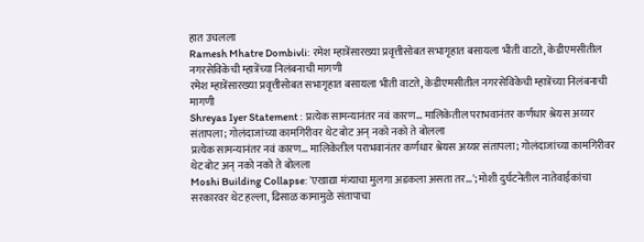हात उचलला
Ramesh Mhatre Dombivli: रमेश म्हात्रेंसारख्या प्रवृत्तीसोबत सभागृहात बसायला भीती वाटते, केडीएमसीतील नगरसेविकेची म्हात्रेंच्या निलंबनाची मागणी
रमेश म्हात्रेंसारख्या प्रवृत्तीसोबत सभागृहात बसायला भीती वाटते, केडीएमसीतील नगरसेविकेची म्हात्रेंच्या निलंबनाची मागणी
Shreyas Iyer Statement : प्रत्येक सामन्यानंतर नवं कारण... मालिकेतील पराभवानंतर कर्णधार श्रेयस अय्यर संतापला; गोलंदाजांच्या कामगिरीवर थेट बोट अन् नको नको ते बोलला
प्रत्येक सामन्यानंतर नवं कारण... मालिकेतील पराभवानंतर कर्णधार श्रेयस अय्यर संतापला; गोलंदाजांच्या कामगिरीवर थेट बोट अन् नको नको ते बोलला
Moshi Building Collapse: 'एखाद्या मंत्र्याचा मुलगा अडकला असता तर...'; मोशी दुर्घटनेतील नातेवाईकांचा सरकारवर थेट हल्ला, ढिसाळ कामामुळे संतापाचा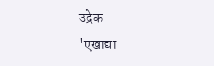उद्रेक
'एखाद्या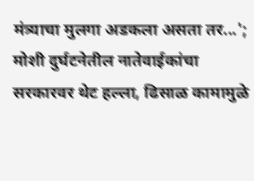मंत्र्याचा मुलगा अडकला असता तर...'; मोशी दुर्घटनेतील नातेवाईकांचा सरकारवर थेट हल्ला, ढिसाळ कामामुळे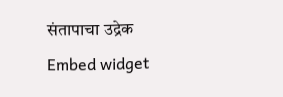संतापाचा उद्रेक
Embed widget